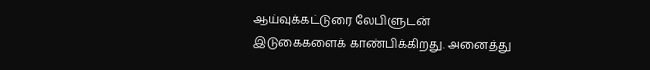ஆய்வுக்கட்டுரை லேபிளுடன் இடுகைகளைக் காண்பிக்கிறது. அனைத்து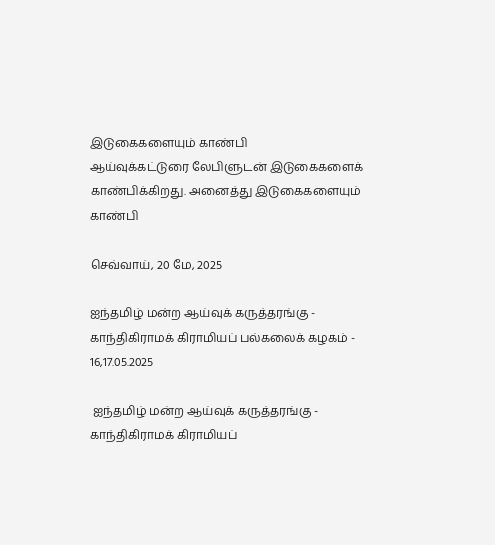இடுகைகளையும் காண்பி
ஆய்வுக்கட்டுரை லேபிளுடன் இடுகைகளைக் காண்பிக்கிறது. அனைத்து இடுகைகளையும் காண்பி

செவ்வாய், 20 மே, 2025

ஐந்தமிழ் மன்ற ஆய்வுக் கருத்தரங்கு - காந்திகிராமக் கிராமியப் பல்கலைக் கழகம் - 16,17.05.2025

 ஐந்தமிழ் மன்ற ஆய்வுக் கருத்தரங்கு - காந்திகிராமக் கிராமியப்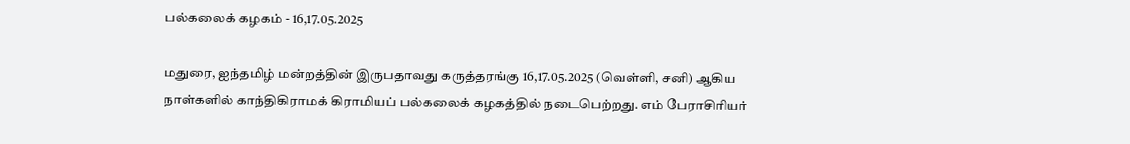பல்கலைக் கழகம் - 16,17.05.2025

மதுரை, ஐந்தமிழ் மன்றத்தின் இருபதாவது கருத்தரங்கு 16,17.05.2025 (வெள்ளி, சனி) ஆகிய நாள்களில் காந்திகிராமக் கிராமியப் பல்கலைக் கழகத்தில் நடைபெற்றது. எம் பேராசிரியர்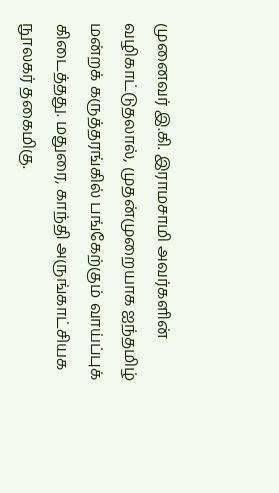முனைவர் இ.கி. இராமசாமி அவர்களின் வழிகாட்டுதலால், முதன்முறையாக ஐந்தமிழ் மன்றக் கருத்தரங்கில் பங்கேற்கும் வாய்ப்புக் கிடைத்தது. மதுரை, காந்தி அருங்காட்சியக நூலகர் தகைமிகு.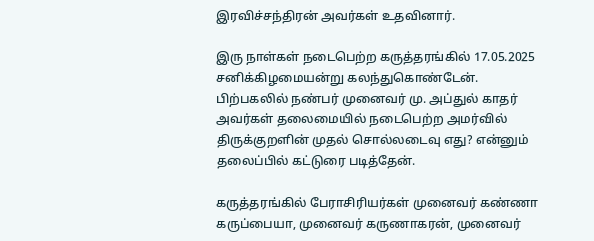இரவிச்சந்திரன் அவர்கள் உதவினார்.

இரு நாள்கள் நடைபெற்ற கருத்தரங்கில் 17.05.2025 சனிக்கிழமையன்று கலந்துகொண்டேன். பிற்பகலில் நண்பர் முனைவர் மு. அப்துல் காதர் அவர்கள் தலைமையில் நடைபெற்ற அமர்வில் திருக்குறளின் முதல் சொல்லடைவு எது? என்னும் தலைப்பில் கட்டுரை படித்தேன்.

கருத்தரங்கில் பேராசிரியர்கள் முனைவர் கண்ணா கருப்பையா, முனைவர் கருணாகரன், முனைவர்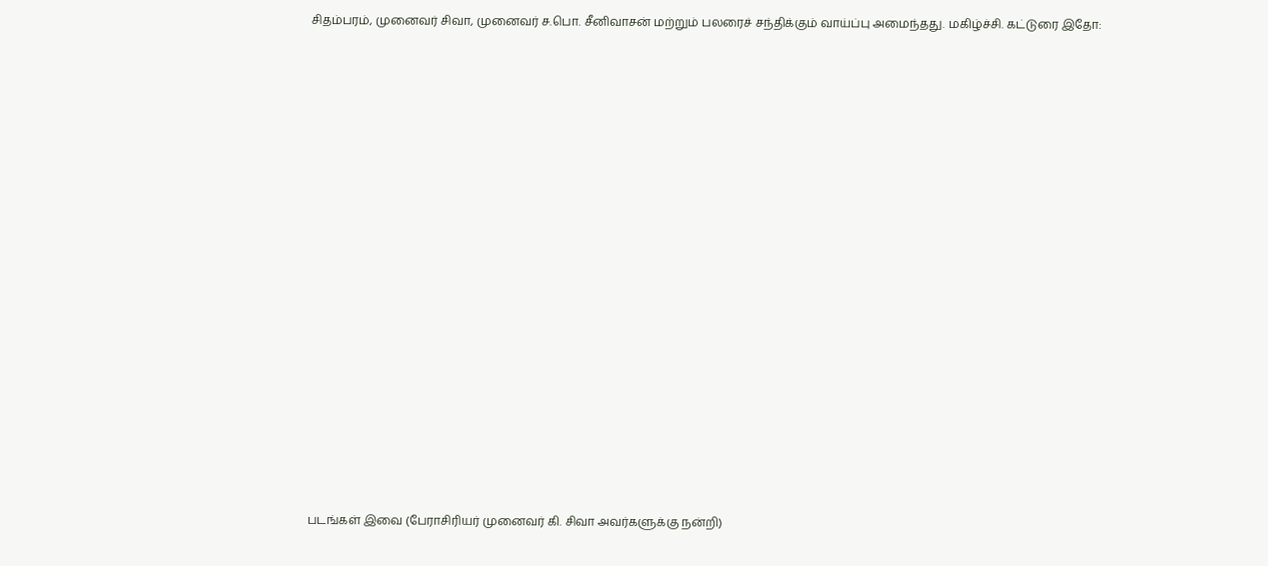சிதம்பரம், முனைவர் சிவா, முனைவர் ச.பொ. சீனிவாசன் மற்றும் பலரைச் சந்திக்கும் வாய்ப்பு அமைந்தது. மகிழ்ச்சி. கட்டுரை இதோ:

















படங்கள் இவை (பேராசிரியர் முனைவர் கி. சிவா அவர்களுக்கு நன்றி)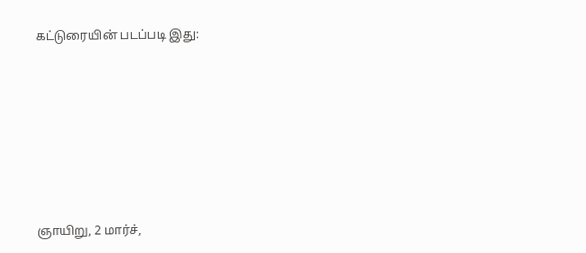கட்டுரையின் படப்படி இது:







ஞாயிறு, 2 மார்ச்,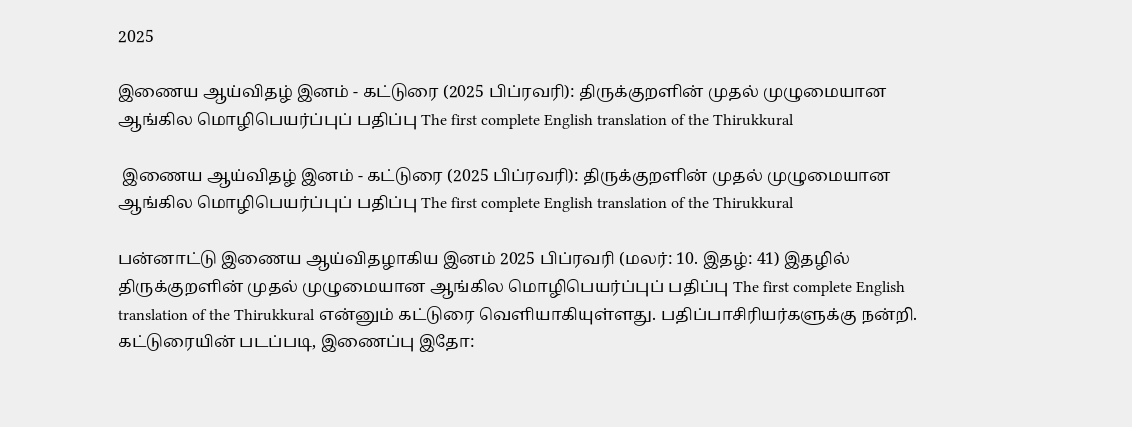2025

இணைய ஆய்விதழ் இனம் - கட்டுரை (2025 பிப்ரவரி): திருக்குறளின் முதல் முழுமையான ஆங்கில மொழிபெயர்ப்புப் பதிப்பு The first complete English translation of the Thirukkural

 இணைய ஆய்விதழ் இனம் - கட்டுரை (2025 பிப்ரவரி): திருக்குறளின் முதல் முழுமையான ஆங்கில மொழிபெயர்ப்புப் பதிப்பு The first complete English translation of the Thirukkural

பன்னாட்டு இணைய ஆய்விதழாகிய இனம் 2025 பிப்ரவரி (மலர்: 10. இதழ்: 41) இதழில் திருக்குறளின் முதல் முழுமையான ஆங்கில மொழிபெயர்ப்புப் பதிப்பு The first complete English translation of the Thirukkural என்னும் கட்டுரை வெளியாகியுள்ளது. பதிப்பாசிரியர்களுக்கு நன்றி. கட்டுரையின் படப்படி, இணைப்பு இதோ: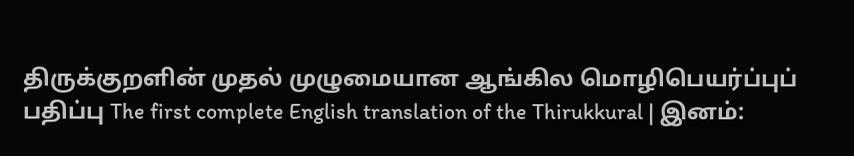திருக்குறளின் முதல் முழுமையான ஆங்கில மொழிபெயர்ப்புப் பதிப்பு The first complete English translation of the Thirukkural | இனம்: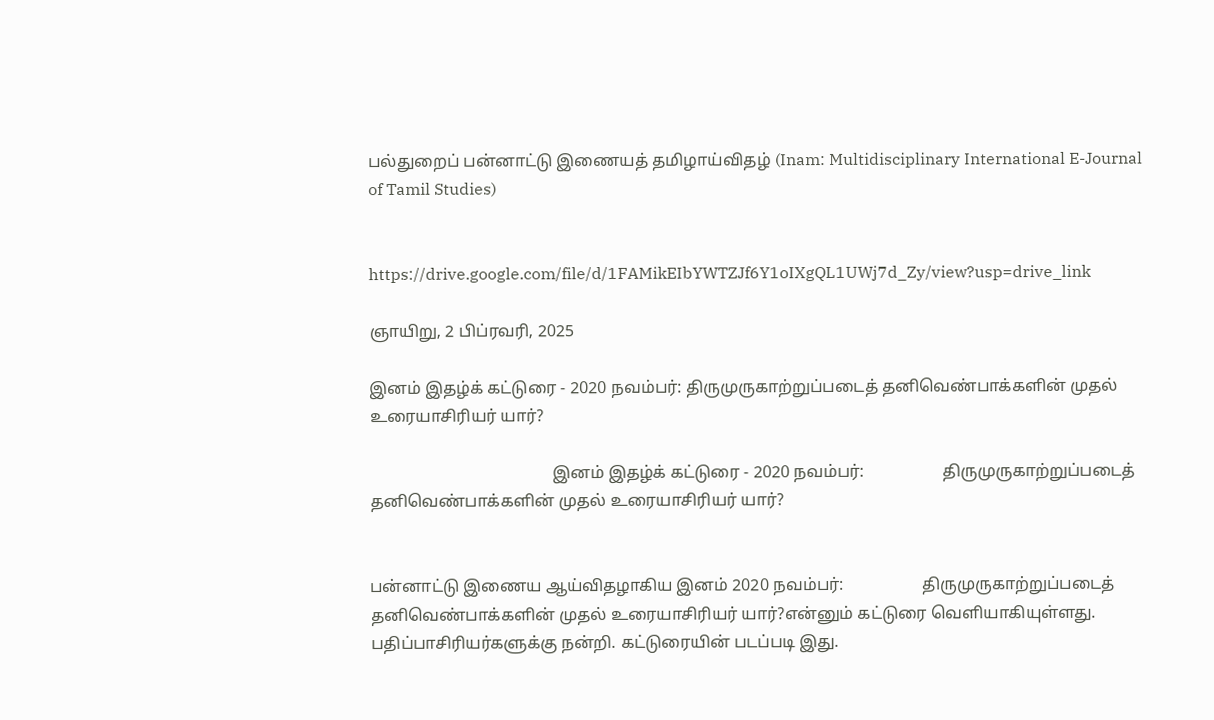பல்துறைப் பன்னாட்டு இணையத் தமிழாய்விதழ் (Inam: Multidisciplinary International E-Journal of Tamil Studies)


https://drive.google.com/file/d/1FAMikEIbYWTZJf6Y1oIXgQL1UWj7d_Zy/view?usp=drive_link

ஞாயிறு, 2 பிப்ரவரி, 2025

இனம் இதழ்க் கட்டுரை - 2020 நவம்பர்: திருமுருகாற்றுப்படைத் தனிவெண்பாக்களின் முதல் உரையாசிரியர் யார்?

                                            இனம் இதழ்க் கட்டுரை - 2020 நவம்பர்:                   திருமுருகாற்றுப்படைத் தனிவெண்பாக்களின் முதல் உரையாசிரியர் யார்?


பன்னாட்டு இணைய ஆய்விதழாகிய இனம் 2020 நவம்பர்:                   திருமுருகாற்றுப்படைத் தனிவெண்பாக்களின் முதல் உரையாசிரியர் யார்?என்னும் கட்டுரை வெளியாகியுள்ளது. பதிப்பாசிரியர்களுக்கு நன்றி. கட்டுரையின் படப்படி இது.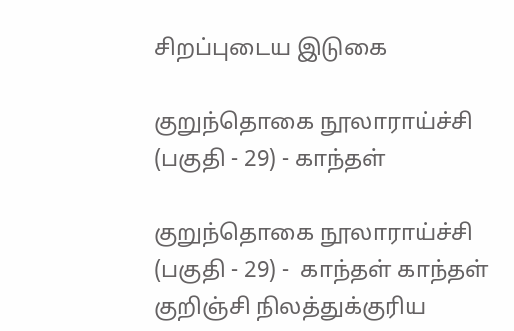சிறப்புடைய இடுகை

குறுந்தொகை நூலாராய்ச்சி (பகுதி - 29) - காந்தள்

குறுந்தொகை நூலாராய்ச்சி (பகுதி - 29) -  காந்தள் காந்தள்     குறிஞ்சி நிலத்துக்குரிய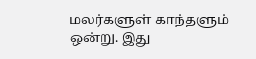மலர்களுள் காந்தளும் ஒன்று. இது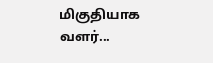மிகுதியாக வளர்...